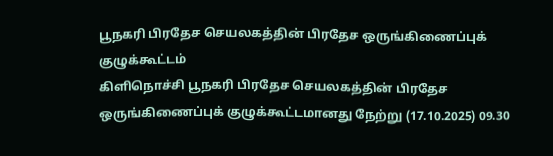பூநகரி பிரதேச செயலகத்தின் பிரதேச ஒருங்கிணைப்புக் குழுக்கூட்டம்
கிளிநொச்சி பூநகரி பிரதேச செயலகத்தின் பிரதேச ஒருங்கிணைப்புக் குழுக்கூட்டமானது நேற்று (17.10.2025) 09.30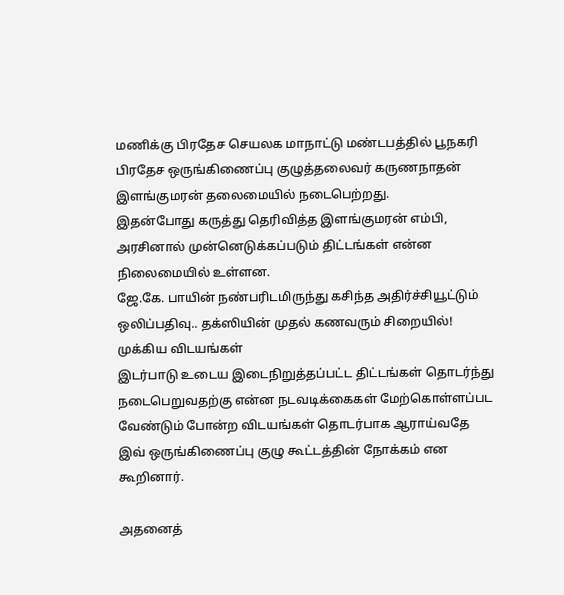மணிக்கு பிரதேச செயலக மாநாட்டு மண்டபத்தில் பூநகரி பிரதேச ஒருங்கிணைப்பு குழுத்தலைவர் கருணநாதன் இளங்குமரன் தலைமையில் நடைபெற்றது.
இதன்போது கருத்து தெரிவித்த இளங்குமரன் எம்பி, அரசினால் முன்னெடுக்கப்படும் திட்டங்கள் என்ன நிலைமையில் உள்ளன.
ஜே.கே. பாயின் நண்பரிடமிருந்து கசிந்த அதிர்ச்சியூட்டும் ஒலிப்பதிவு.. தக்ஸியின் முதல் கணவரும் சிறையில்!
முக்கிய விடயங்கள்
இடர்பாடு உடைய இடைநிறுத்தப்பட்ட திட்டங்கள் தொடர்ந்து நடைபெறுவதற்கு என்ன நடவடிக்கைகள் மேற்கொள்ளப்பட வேண்டும் போன்ற விடயங்கள் தொடர்பாக ஆராய்வதே இவ் ஒருங்கிணைப்பு குழு கூட்டத்தின் நோக்கம் என கூறினார்.

அதனைத்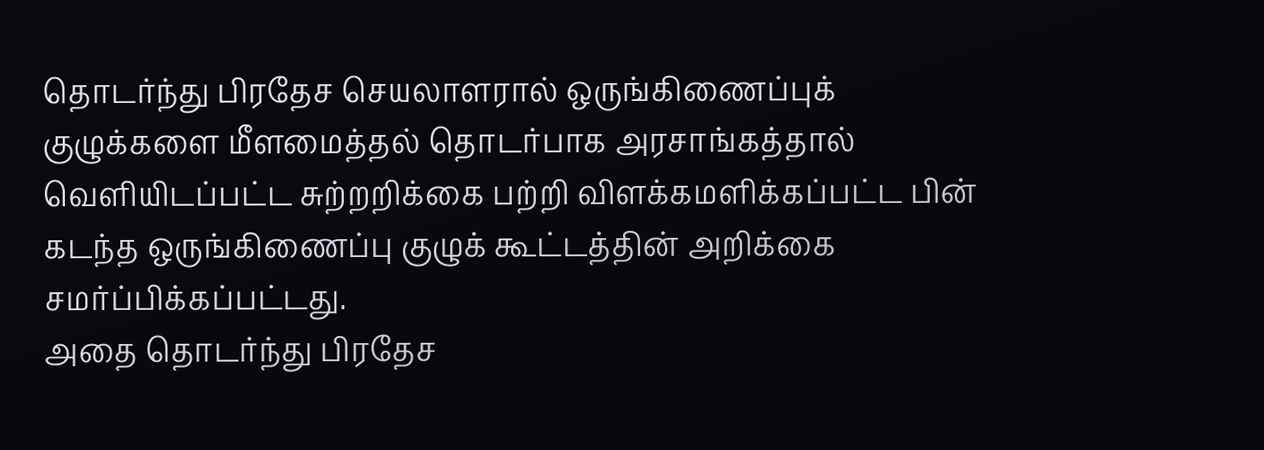தொடர்ந்து பிரதேச செயலாளரால் ஒருங்கிணைப்புக் குழுக்களை மீளமைத்தல் தொடர்பாக அரசாங்கத்தால் வெளியிடப்பட்ட சுற்றறிக்கை பற்றி விளக்கமளிக்கப்பட்ட பின் கடந்த ஒருங்கிணைப்பு குழுக் கூட்டத்தின் அறிக்கை சமர்ப்பிக்கப்பட்டது.
அதை தொடர்ந்து பிரதேச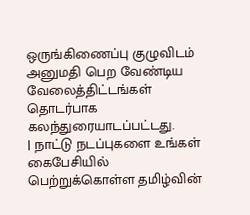ஒருங்கிணைப்பு குழுவிடம் அனுமதி பெற வேண்டிய வேலைத்திட்டங்கள் தொடர்பாக கலந்துரையாடப்பட்டது.
| நாட்டு நடப்புகளை உங்கள் கைபேசியில் பெற்றுக்கொள்ள தமிழ்வின்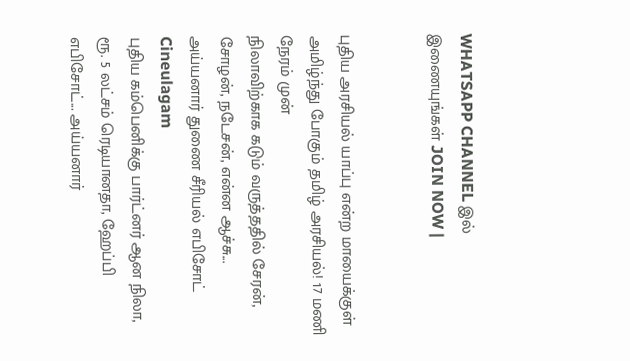WHATSAPP CHANNEL இல் இணையுங்கள் JOIN NOW |


புதிய அரசியல் யாப்பு என்ற மாயைக்குள் அமிழ்ந்து போகும் தமிழ் அரசியல்! 17 மணி நேரம் முன்
நிலாவிற்காக கடும் வருத்ததில் சேரன், சோழன், நடேசன், என்ன ஆச்சு... அய்யனார் துணை சீரியல் எபிசோட் Cineulagam
புதிய கம்பெனிக்கு பார்ட்னர் ஆன நிலா, ரூ. 5 லட்சம் ரெடியானதா, ஹேப்பி எபிசோட்... அய்யனார்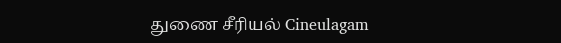துணை சீரியல் Cineulagam